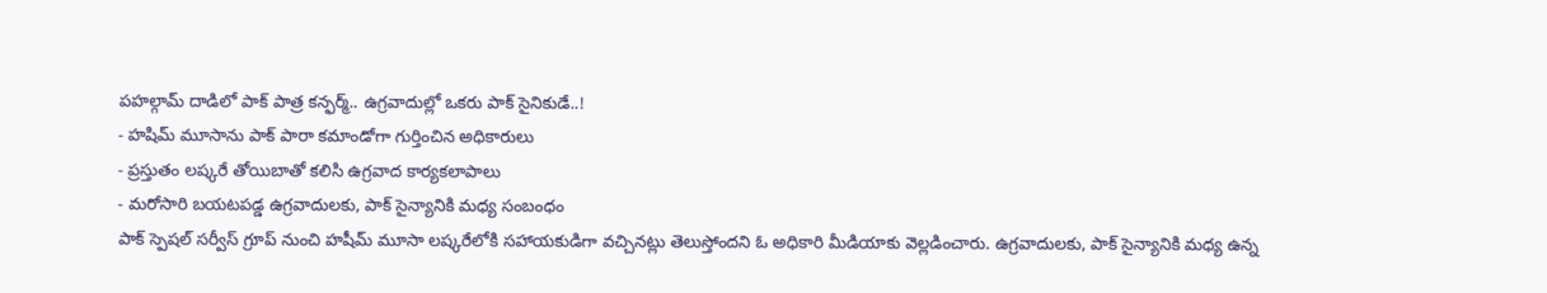పహల్గామ్ దాడిలో పాక్ పాత్ర కన్ఫర్మ్.. ఉగ్రవాదుల్లో ఒకరు పాక్ సైనికుడే..!
- హషిమ్ మూసాను పాక్ పారా కమాండోగా గుర్తించిన అధికారులు
- ప్రస్తుతం లష్కరే తోయిబాతో కలిసి ఉగ్రవాద కార్యకలాపాలు
- మరోసారి బయటపడ్డ ఉగ్రవాదులకు, పాక్ సైన్యానికి మధ్య సంబంధం
పాక్ స్పెషల్ సర్వీస్ గ్రూప్ నుంచి హషీమ్ మూసా లష్కరేలోకి సహాయకుడిగా వచ్చినట్లు తెలుస్తోందని ఓ అధికారి మీడియాకు వెల్లడించారు. ఉగ్రవాదులకు, పాక్ సైన్యానికి మధ్య ఉన్న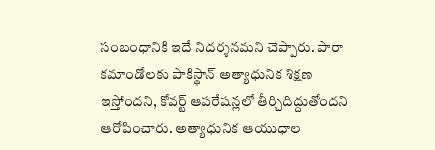సంబంధానికి ఇదే నిదర్శనమని చెప్పారు. పారా కమాండోలకు పాకిస్థాన్ అత్యాధునిక శిక్షణ ఇస్తోందని, కోవర్ట్ ఆపరేషన్లలో తీర్చిదిద్దుతోందని ఆరోపించారు. అత్యాధునిక ఆయుధాల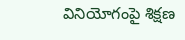వినియోగంపై శిక్షణ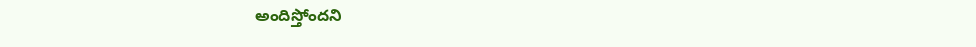అందిస్తోందని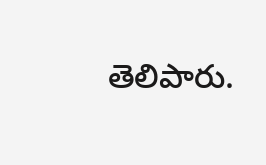తెలిపారు.